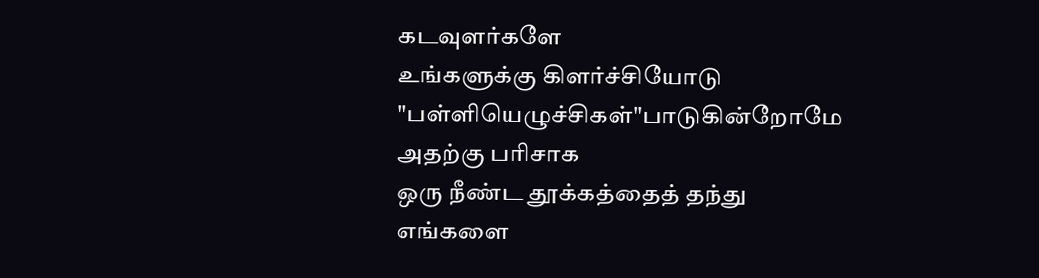கடவுளர்களே
உங்களுக்கு கிளர்ச்சியோடு
"பள்ளியெழுச்சிகள்"பாடுகின்றோமே
அதற்கு பரிசாக
ஒரு நீண்ட தூக்கத்தைத் தந்து
எங்களை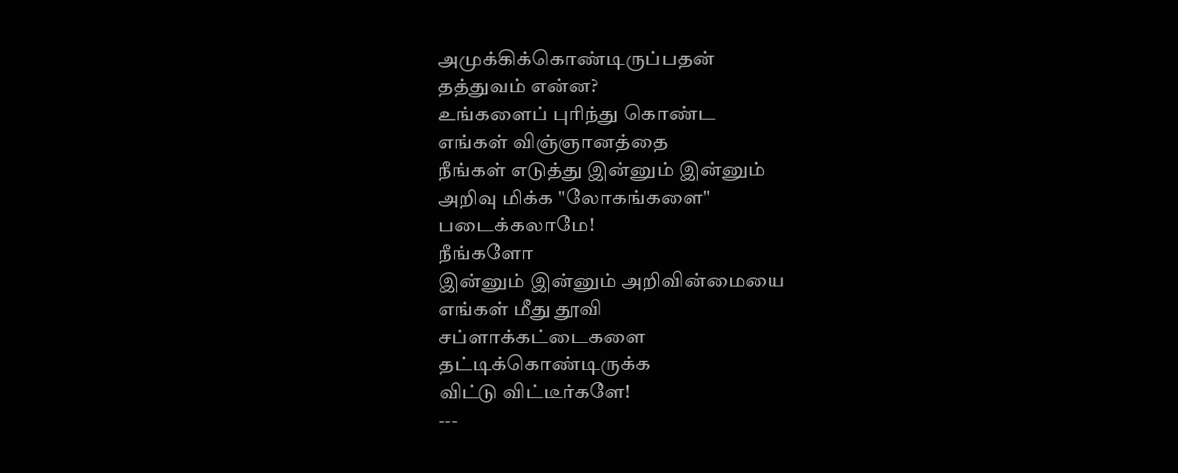அமுக்கிக்கொண்டிருப்பதன்
தத்துவம் என்ன?
உங்களைப் புரிந்து கொண்ட
எங்கள் விஞ்ஞானத்தை
நீங்கள் எடுத்து இன்னும் இன்னும்
அறிவு மிக்க "லோகங்களை"
படைக்கலாமே!
நீங்களோ
இன்னும் இன்னும் அறிவின்மையை
எங்கள் மீது தூவி
சப்ளாக்கட்டைகளை
தட்டிக்கொண்டிருக்க
விட்டு விட்டீர்களே!
---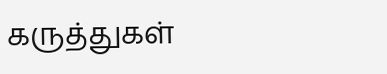கருத்துகள்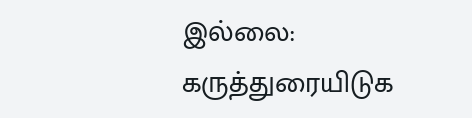இல்லை:
கருத்துரையிடுக